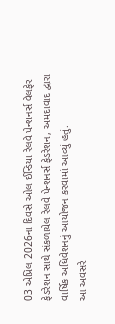03 એપ્રિલ 2026ના દિવસે ઓલ ઈન્ડિયા રેલવે પેન્શનર્સ વેલફેર ફેડરેશન સાથે સંકળાયેલ રેલવે પેન્શનર્સ ફેડરેશન, અમદાવાદ દ્વારા વાર્ષિક અધિવેશનનું આયોજન કરવામાં આવ્યું હતું.
આ અવસરે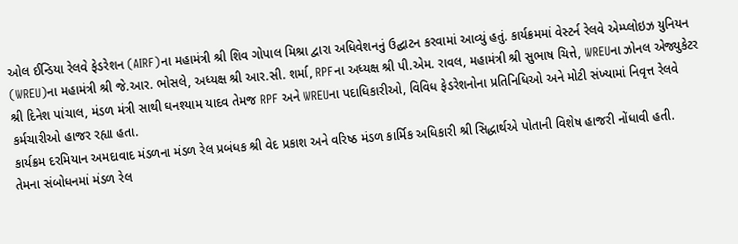ઓલ ઈન્ડિયા રેલવે ફેડરેશન (AIRF)ના મહામંત્રી શ્રી શિવ ગોપાલ મિશ્રા દ્વારા અધિવેશનનું ઉદ્ઘાટન કરવામાં આવ્યું હતું. કાર્યક્રમમાં વેસ્ટર્ન રેલવે એમ્પ્લોઇઝ યુનિયન (WREU)ના મહામંત્રી શ્રી જે.આર. ભોસલે, અધ્યક્ષ શ્રી આર.સી. શર્મા, RPFના અધ્યક્ષ શ્રી પી.એમ. રાવલ, મહામંત્રી શ્રી સુભાષ ચિત્તે, WREUના ઝોનલ એજ્યુકેટર શ્રી દિનેશ પાંચાલ, મંડળ મંત્રી સાથી ઘનશ્યામ યાદવ તેમજ RPF અને WREUના પદાધિકારીઓ, વિવિધ ફેડરેશનોના પ્રતિનિધિઓ અને મોટી સંખ્યામાં નિવૃત્ત રેલવે કર્મચારીઓ હાજર રહ્યા હતા.
કાર્યક્રમ દરમિયાન અમદાવાદ મંડળના મંડળ રેલ પ્રબંધક શ્રી વેદ પ્રકાશ અને વરિષ્ઠ મંડળ કાર્મિક અધિકારી શ્રી સિદ્ધાર્થએ પોતાની વિશેષ હાજરી નોંધાવી હતી.
તેમના સંબોધનમાં મંડળ રેલ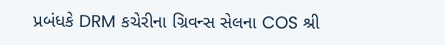પ્રબંધકે DRM કચેરીના ગ્રિવન્સ સેલના COS શ્રી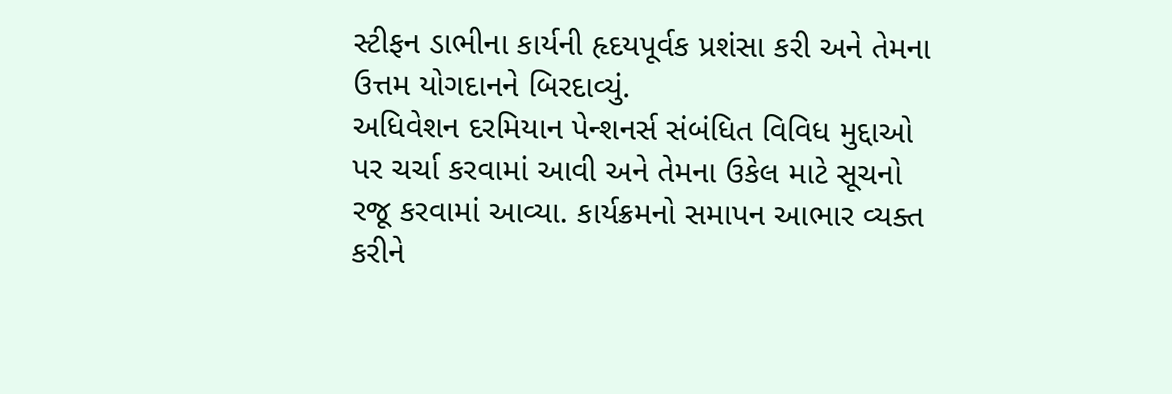સ્ટીફન ડાભીના કાર્યની હૃદયપૂર્વક પ્રશંસા કરી અને તેમના ઉત્તમ યોગદાનને બિરદાવ્યું.
અધિવેશન દરમિયાન પેન્શનર્સ સંબંધિત વિવિધ મુદ્દાઓ પર ચર્ચા કરવામાં આવી અને તેમના ઉકેલ માટે સૂચનો રજૂ કરવામાં આવ્યા. કાર્યક્રમનો સમાપન આભાર વ્યક્ત કરીને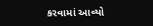કરવામાં આવ્યો